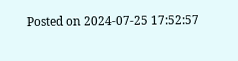Posted on 2024-07-25 17:52:57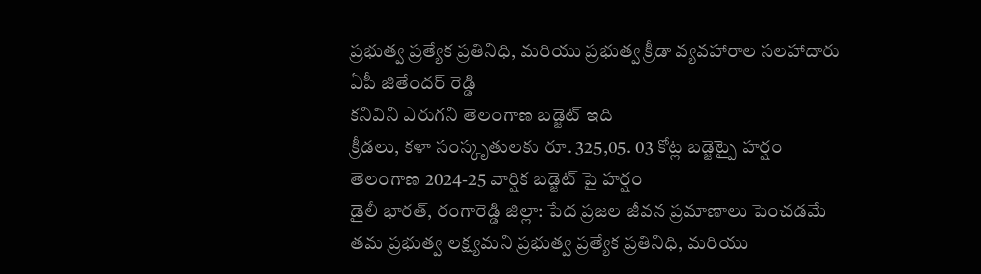ప్రభుత్వ ప్రత్యేక ప్రతినిధి, మరియు ప్రభుత్వ క్రీడా వ్యవహారాల సలహాదారు ఏపీ జితేందర్ రెడ్డి
కనివిని ఎరుగని తెలంగాణ బడ్జెట్ ఇది
క్రీడలు, కళా సంస్కృతులకు రూ. 325,05. 03 కోట్ల బడ్జెట్పై హర్షం
తెలంగాణ 2024-25 వార్షిక బడ్జెట్ పై హర్షం
డైలీ భారత్, రంగారెడ్డి జిల్లా: పేద ప్రజల జీవన ప్రమాణాలు పెంచడమే తమ ప్రభుత్వ లక్ష్యమని ప్రభుత్వ ప్రత్యేక ప్రతినిధి, మరియు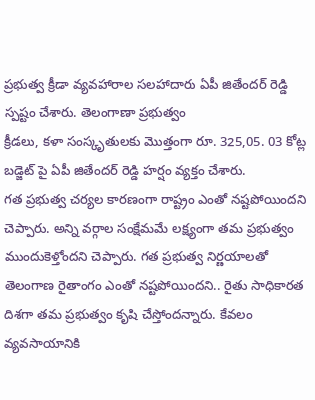ప్రభుత్వ క్రీడా వ్యవహారాల సలహాదారు ఏపీ జితేందర్ రెడ్డి స్పష్టం చేశారు. తెలంగాణా ప్రభుత్వం
క్రీడలు, కళా సంస్కృతులకు మొత్తంగా రూ. 325,05. 03 కోట్ల బడ్జెట్ పై ఏపీ జితేందర్ రెడ్డి హర్షం వ్యక్తం చేశారు.
గత ప్రభుత్వ చర్యల కారణంగా రాష్ట్రం ఎంతో నష్టపోయిందని చెప్పారు. అన్ని వర్గాల సంక్షేమమే లక్ష్యంగా తమ ప్రభుత్వం ముందుకెళ్తోందని చెప్పారు. గత ప్రభుత్వ నిర్ణయాలతో తెలంగాణ రైతాంగం ఎంతో నష్టపోయిందని.. రైతు సాధికారత దిశగా తమ ప్రభుత్వం కృషి చేస్తోందన్నారు. కేవలం వ్యవసాయానికి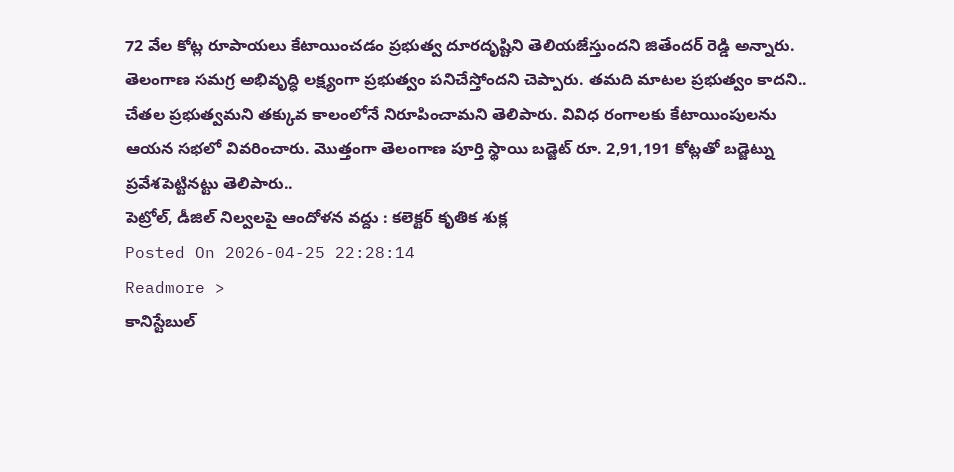72 వేల కోట్ల రూపాయలు కేటాయించడం ప్రభుత్వ దూరదృష్టిని తెలియజేస్తుందని జితేందర్ రెడ్డి అన్నారు. తెలంగాణ సమగ్ర అభివృద్ధి లక్ష్యంగా ప్రభుత్వం పనిచేస్తోందని చెప్పారు. తమది మాటల ప్రభుత్వం కాదని.. చేతల ప్రభుత్వమని తక్కువ కాలంలోనే నిరూపించామని తెలిపారు. వివిధ రంగాలకు కేటాయింపులను ఆయన సభలో వివరించారు. మొత్తంగా తెలంగాణ పూర్తి స్థాయి బడ్జెట్ రూ. 2,91,191 కోట్లతో బడ్జెట్ను ప్రవేశపెట్టినట్టు తెలిపారు..
పెట్రోల్, డీజిల్ నిల్వలపై ఆందోళన వద్దు : కలెక్టర్ కృతిక శుక్ల
Posted On 2026-04-25 22:28:14
Readmore >
కానిస్టేబుల్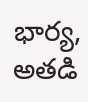భార్య, అతడి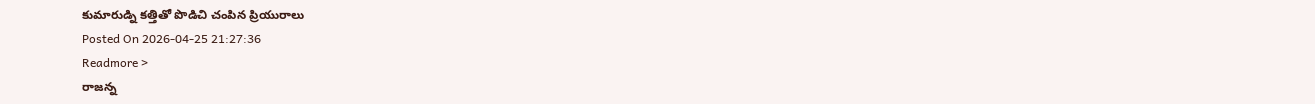కుమారుడ్ని కత్తితో పొడిచి చంపిన ప్రియురాలు
Posted On 2026-04-25 21:27:36
Readmore >
రాజన్న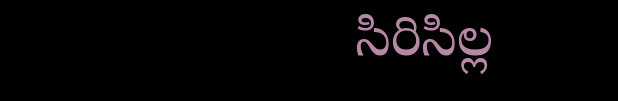సిరిసిల్ల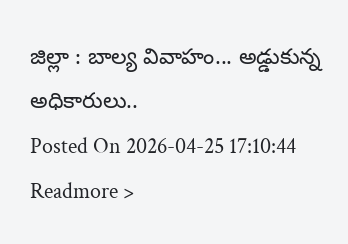జిల్లా : బాల్య వివాహం... అడ్డుకున్న అధికారులు..
Posted On 2026-04-25 17:10:44
Readmore >